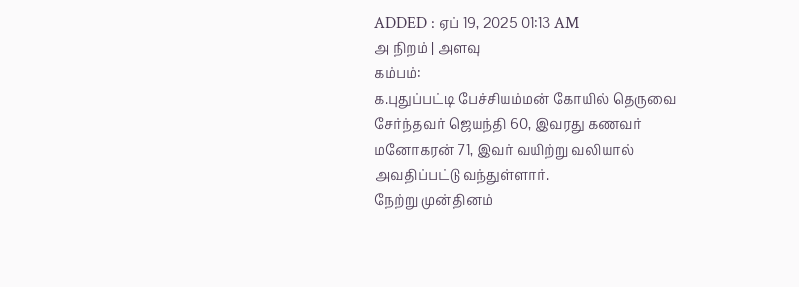ADDED : ஏப் 19, 2025 01:13 AM
அ நிறம் | அளவு
கம்பம்:
க.புதுப்பட்டி பேச்சியம்மன் கோயில் தெருவை சேர்ந்தவர் ஜெயந்தி 60, இவரது கணவர் மனோகரன் 71, இவர் வயிற்று வலியால் அவதிப்பட்டு வந்துள்ளார்.
நேற்று முன்தினம்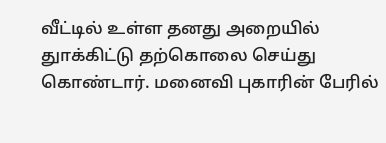வீட்டில் உள்ள தனது அறையில் துாக்கிட்டு தற்கொலை செய்து கொண்டார். மனைவி புகாரின் பேரில்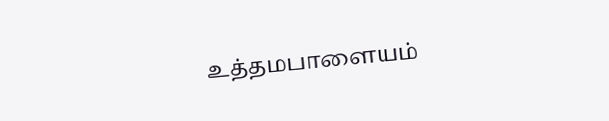உத்தமபாளையம்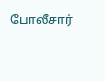போலீசார்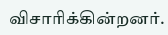விசாரிக்கின்றனர்.